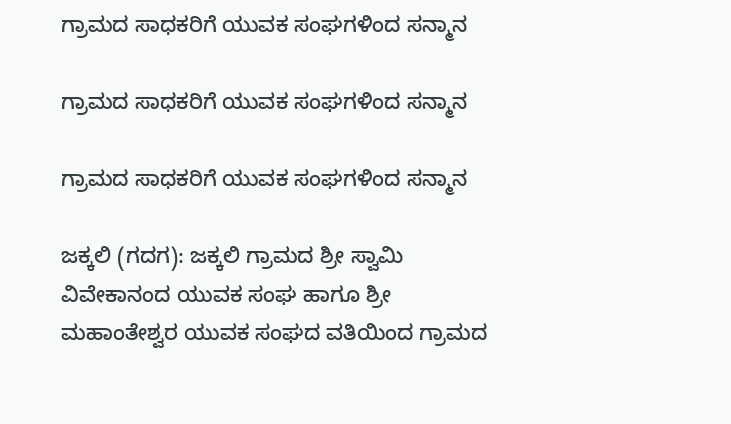ಗ್ರಾಮದ ಸಾಧಕರಿಗೆ ಯುವಕ ಸಂಘಗಳಿಂದ ಸನ್ಮಾನ

ಗ್ರಾಮದ ಸಾಧಕರಿಗೆ ಯುವಕ ಸಂಘಗಳಿಂದ ಸನ್ಮಾನ

ಗ್ರಾಮದ ಸಾಧಕರಿಗೆ ಯುವಕ ಸಂಘಗಳಿಂದ ಸನ್ಮಾನ

ಜಕ್ಕಲಿ (ಗದಗ): ಜಕ್ಕಲಿ ಗ್ರಾಮದ ಶ್ರೀ ಸ್ವಾಮಿ ವಿವೇಕಾನಂದ ಯುವಕ ಸಂಘ ಹಾಗೂ ಶ್ರೀ ಮಹಾಂತೇಶ್ವರ ಯುವಕ ಸಂಘದ ವತಿಯಿಂದ ಗ್ರಾಮದ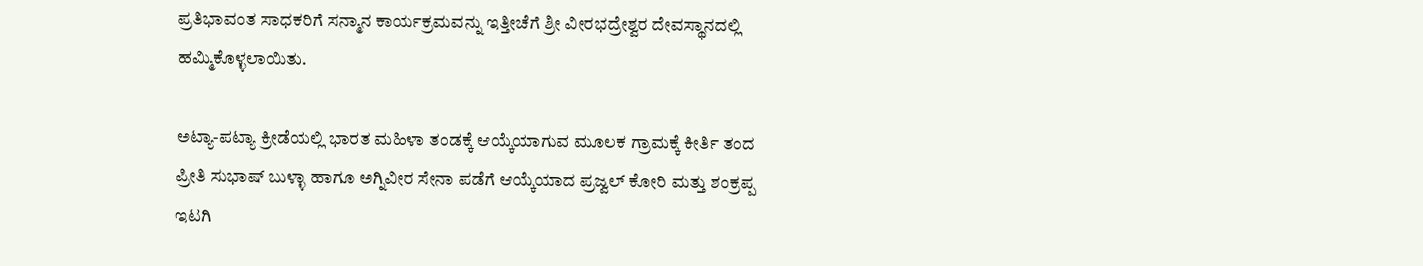ಪ್ರತಿಭಾವಂತ ಸಾಧಕರಿಗೆ ಸನ್ಮಾನ ಕಾರ್ಯಕ್ರಮವನ್ನು ಇತ್ತೀಚೆಗೆ ಶ್ರೀ ವೀರಭದ್ರೇಶ್ವರ ದೇವಸ್ಥಾನದಲ್ಲಿ ಹಮ್ಮಿಕೊಳ್ಳಲಾಯಿತು.

ಅಟ್ಯಾ-ಪಟ್ಯಾ ಕ್ರೀಡೆಯಲ್ಲಿ ಭಾರತ ಮಹಿಳಾ ತಂಡಕ್ಕೆ ಆಯ್ಕೆಯಾಗುವ ಮೂಲಕ ಗ್ರಾಮಕ್ಕೆ ಕೀರ್ತಿ ತಂದ ಪ್ರೀತಿ ಸುಭಾಷ್ ಬುಳ್ಳಾ ಹಾಗೂ ಅಗ್ನಿವೀರ ಸೇನಾ ಪಡೆಗೆ ಆಯ್ಕೆಯಾದ ಪ್ರಜ್ವಲ್ ಕೋರಿ ಮತ್ತು ಶಂಕ್ರಪ್ಪ ಇಟಗಿ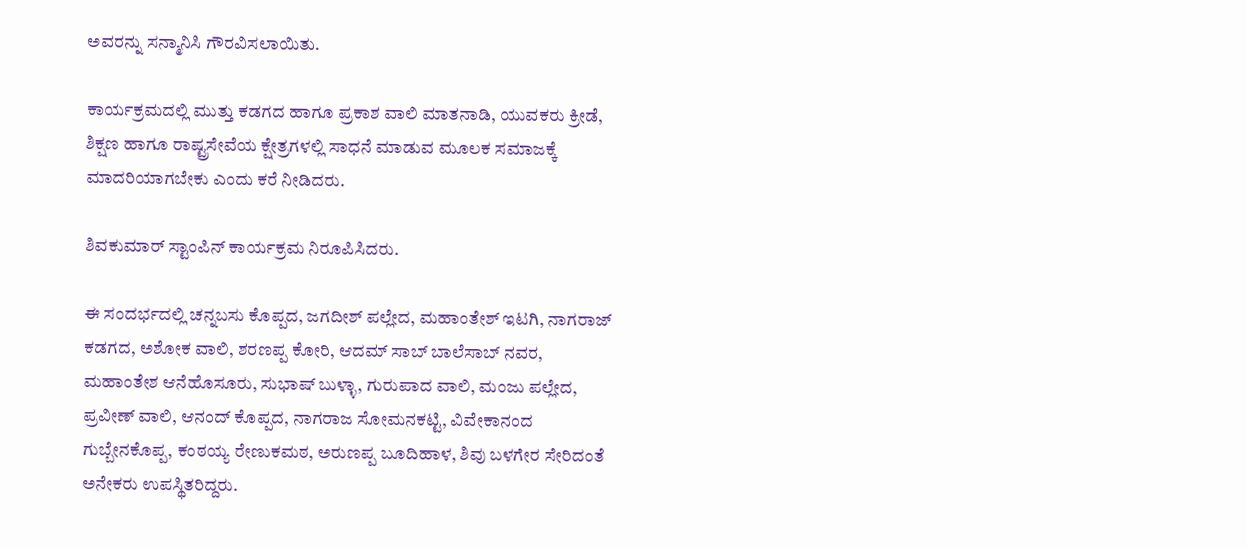ಅವರನ್ನು ಸನ್ಮಾನಿಸಿ ಗೌರವಿಸಲಾಯಿತು.

ಕಾರ್ಯಕ್ರಮದಲ್ಲಿ ಮುತ್ತು ಕಡಗದ ಹಾಗೂ ಪ್ರಕಾಶ ವಾಲಿ ಮಾತನಾಡಿ, ಯುವಕರು ಕ್ರೀಡೆ, ಶಿಕ್ಷಣ ಹಾಗೂ ರಾಷ್ಟ್ರಸೇವೆಯ ಕ್ಷೇತ್ರಗಳಲ್ಲಿ ಸಾಧನೆ ಮಾಡುವ ಮೂಲಕ ಸಮಾಜಕ್ಕೆ ಮಾದರಿಯಾಗಬೇಕು ಎಂದು ಕರೆ ನೀಡಿದರು.

ಶಿವಕುಮಾರ್ ಸ್ಟಾಂಪಿನ್ ಕಾರ್ಯಕ್ರಮ ನಿರೂಪಿಸಿದರು.

ಈ ಸಂದರ್ಭದಲ್ಲಿ ಚನ್ನಬಸು ಕೊಪ್ಪದ, ಜಗದೀಶ್ ಪಲ್ಲೇದ, ಮಹಾಂತೇಶ್ ಇಟಗಿ, ನಾಗರಾಜ್ ಕಡಗದ, ಅಶೋಕ ವಾಲಿ, ಶರಣಪ್ಪ ಕೋರಿ, ಆದಮ್ ಸಾಬ್ ಬಾಲೆಸಾಬ್ ನವರ, ಮಹಾಂತೇಶ ಆನೆಹೊಸೂರು, ಸುಭಾಷ್ ಬುಳ್ಳಾ, ಗುರುಪಾದ ವಾಲಿ, ಮಂಜು ಪಲ್ಲೇದ, ಪ್ರವೀಣ್ ವಾಲಿ, ಆನಂದ್ ಕೊಪ್ಪದ, ನಾಗರಾಜ ಸೋಮನಕಟ್ಟಿ, ವಿವೇಕಾನಂದ ಗುಬ್ಬೇನಕೊಪ್ಪ, ಕಂಠಯ್ಯ ರೇಣುಕಮಠ, ಅರುಣಪ್ಪ ಬೂದಿಹಾಳ, ಶಿವು ಬಳಗೇರ ಸೇರಿದಂತೆ ಅನೇಕರು ಉಪಸ್ಥಿತರಿದ್ದರು.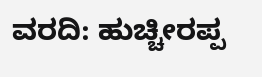ವರದಿ: ಹುಚ್ಚೀರಪ್ಪ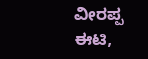ವೀರಪ್ಪ ಈಟಿ,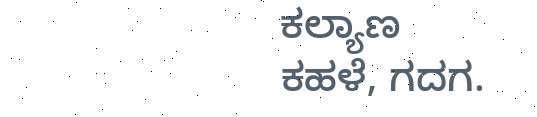ಕಲ್ಯಾಣ ಕಹಳೆ, ಗದಗ.